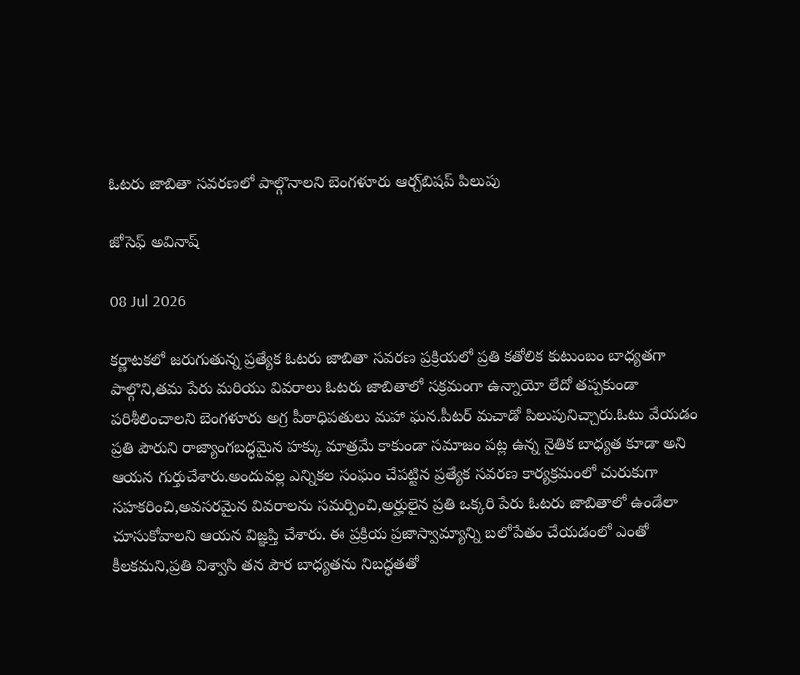ఓటరు జాబితా సవరణలో పాల్గొనాలని బెంగళూరు ఆర్చ్‌బిషప్ పిలుపు

జోసెఫ్ అవినాష్

08 Jul 2026

కర్ణాటకలో జరుగుతున్న ప్రత్యేక ఓటరు జాబితా సవరణ ప్రక్రియలో ప్రతి కతోలిక కుటుంబం బాధ్యతగా పాల్గొని,తమ పేరు మరియు వివరాలు ఓటరు జాబితాలో సక్రమంగా ఉన్నాయో లేదో తప్పకుండా పరిశీలించాలని బెంగళూరు అగ్ర పీఠాధిపతులు మహా ఘన.పీటర్ మచాడో పిలుపునిచ్చారు.ఓటు వేయడం ప్రతి పౌరుని రాజ్యాంగబద్ధమైన హక్కు మాత్రమే కాకుండా సమాజం పట్ల ఉన్న నైతిక బాధ్యత కూడా అని ఆయన గుర్తుచేశారు.అందువల్ల ఎన్నికల సంఘం చేపట్టిన ప్రత్యేక సవరణ కార్యక్రమంలో చురుకుగా సహకరించి,అవసరమైన వివరాలను సమర్పించి,అర్హులైన ప్రతి ఒక్కరి పేరు ఓటరు జాబితాలో ఉండేలా చూసుకోవాలని ఆయన విజ్ఞప్తి చేశారు. ఈ ప్రక్రియ ప్రజాస్వామ్యాన్ని బలోపేతం చేయడంలో ఎంతో కీలకమని,ప్రతి విశ్వాసి తన పౌర బాధ్యతను నిబద్ధతతో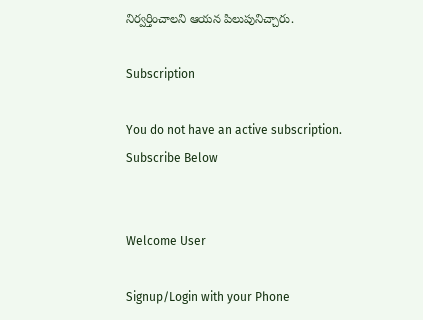నిర్వర్తించాలని ఆయన పిలుపునిచ్చారు.

Subscription

You do not have an active subscription. Subscribe Below


Welcome User

Signup/Login with your Phone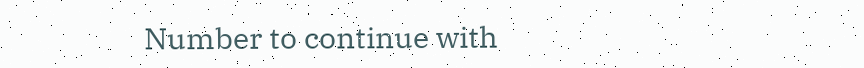Number to continue with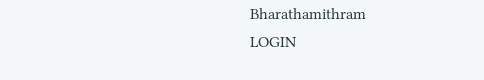Bharathamithram
LOGIN